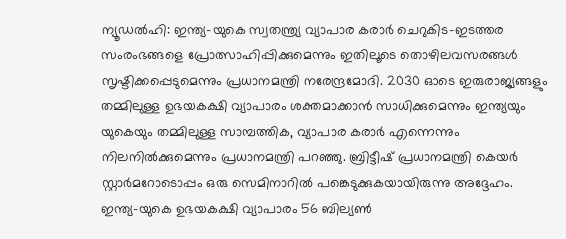ന്യൂഡൽഹി: ഇന്ത്യ-യുകെ സ്വതന്ത്ര്യ വ്യാപാര കരാർ ചെറുകിട-ഇടത്തര സംരംഭങ്ങളെ പ്രോത്സാഹിപ്പിക്കുമെന്നും ഇതിലൂടെ തൊഴിലവസരങ്ങൾ സൃഷ്ടിക്കപ്പെടുമെന്നും പ്രധാനമന്ത്രി നരേന്ദ്രമോദി. 2030 ഓടെ ഇരുരാജ്യങ്ങളും തമ്മിലുള്ള ഉഭയകക്ഷി വ്യാപാരം ശക്തമാക്കാൻ സാധിക്കുമെന്നും ഇന്ത്യയും യുകെയും തമ്മിലുള്ള സാമ്പത്തിക, വ്യാപാര കരാർ എന്നെന്നും നിലനിൽക്കുമെന്നും പ്രധാനമന്ത്രി പറഞ്ഞു. ബ്രിട്ടീഷ് പ്രധാനമന്ത്രി കെയർ സ്റ്റാർമറോടൊപ്പം ഒരു സെമിനാറിൽ പങ്കെടുക്കുകയായിരുന്നു അദ്ദേഹം.
ഇന്ത്യ-യുകെ ഉഭയകക്ഷി വ്യാപാരം 56 ബില്യൺ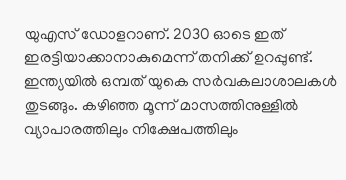യുഎസ് ഡോളറാണ്. 2030 ഓടെ ഇത് ഇരട്ടിയാക്കാനാകുമെന്ന് തനിക്ക് ഉറപ്പുണ്ട്. ഇന്ത്യയിൽ ഒമ്പത് യുകെ സർവകലാശാലകൾ തുടങ്ങും. കഴിഞ്ഞ മൂന്ന് മാസത്തിനുള്ളിൽ വ്യാപാരത്തിലും നിക്ഷേപത്തിലും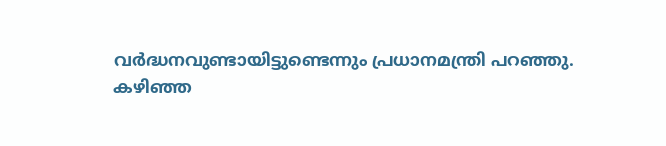വർദ്ധനവുണ്ടായിട്ടുണ്ടെന്നും പ്രധാനമന്ത്രി പറഞ്ഞു.
കഴിഞ്ഞ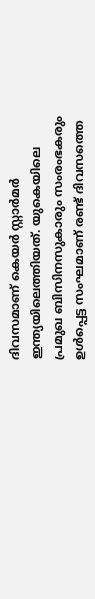ദിവസമാണ് കെയർ സ്റ്റാർമർ ഇന്ത്യയിലെത്തിയത്. യുകെയിലെ പ്രമുഖ ബിസിനസുകാരും സംരംഭകരും ഉൾപ്പെട്ട സംഘമാണ് രണ്ട് ദിവസത്തെ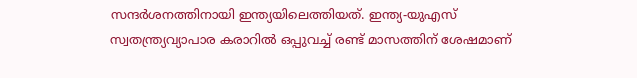സന്ദർശനത്തിനായി ഇന്ത്യയിലെത്തിയത്. ഇന്ത്യ-യുഎസ് സ്വതന്ത്ര്യവ്യാപാര കരാറിൽ ഒപ്പുവച്ച് രണ്ട് മാസത്തിന് ശേഷമാണ്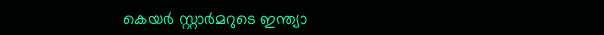കെയർ സ്റ്റാർമറുടെ ഇന്ത്യാ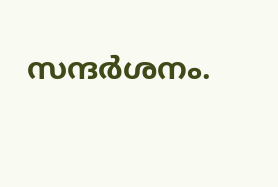സന്ദർശനം.